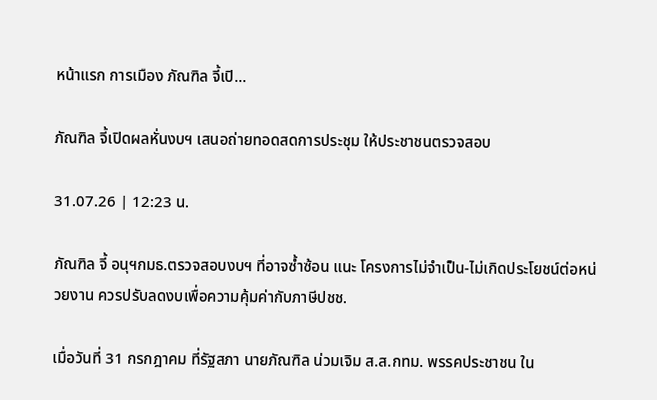หน้าแรก การเมือง ภัณฑิล จี้เปิ...

ภัณฑิล จี้เปิดผลหั่นงบฯ เสนอถ่ายทอดสดการประชุม ให้ประชาชนตรวจสอบ

31.07.26 | 12:23 น.

ภัณฑิล จี้ อนุฯกมธ.ตรวจสอบงบฯ ที่อาจซ้ำซ้อน แนะ โครงการไม่จำเป็น-ไม่เกิดประโยชน์ต่อหน่วยงาน ควรปรับลดงบเพื่อความคุ้มค่ากับภาษีปชช.

เมื่อวันที่ 31 กรกฎาคม ที่รัฐสภา นายภัณฑิล น่วมเจิม ส.ส.กทม. พรรคประชาชน ใน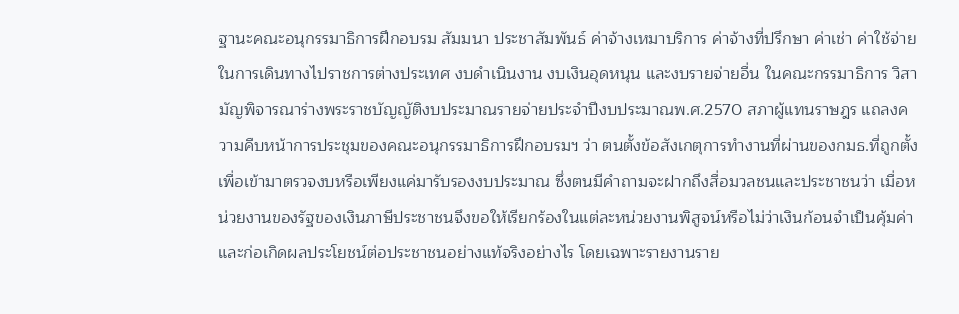ฐานะคณะอนุกรรมาธิการฝึกอบรม สัมมนา ประชาสัมพันธ์ ค่าจ้างเหมาบริการ ค่าจ้างที่ปรึกษา ค่าเช่า ค่าใช้จ่ายในการเดินทางไปราชการต่างประเทศ งบดำเนินงาน งบเงินอุดหนุน และงบรายจ่ายอื่น ในคณะกรรมาธิการ วิสามัญพิจารณาร่างพระราชบัญญัติงบประมาณรายจ่ายประจำปีงบประมาณพ.ศ.2570 สภาผู้แทนราษฎร แถลงความคืบหน้าการประชุมของคณะอนุกรรมาธิการฝึกอบรมฯ ว่า ตนตั้งข้อสังเกตุการทำงานที่ผ่านของกมธ.ที่ถูกตั้งเพื่อเข้ามาตรวจงบหรือเพียงแค่มารับรองงบประมาณ ซึ่งตนมีคำถามจะฝากถึงสื่อมวลชนและประชาชนว่า เมื่อหน่วยงานของรัฐของเงินภาษีประชาชนจึงขอให้เรียกร้องในแต่ละหน่วยงานพิสูจน์หรือไม่ว่าเงินก้อนจำเป็นคุ้มค่าและก่อเกิดผลประโยชน์ต่อประชาชนอย่างแท้จริงอย่างไร โดยเฉพาะรายงานราย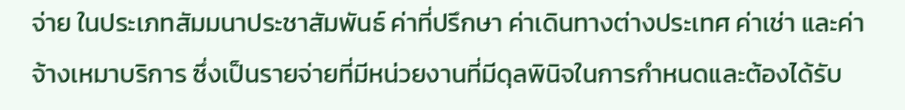จ่าย ในประเภทสัมมนาประชาสัมพันธ์ ค่าที่ปรึกษา ค่าเดินทางต่างประเทศ ค่าเช่า และค่าจ้างเหมาบริการ ซึ่งเป็นรายจ่ายที่มีหน่วยงานที่มีดุลพินิจในการกำหนดและต้องได้รับ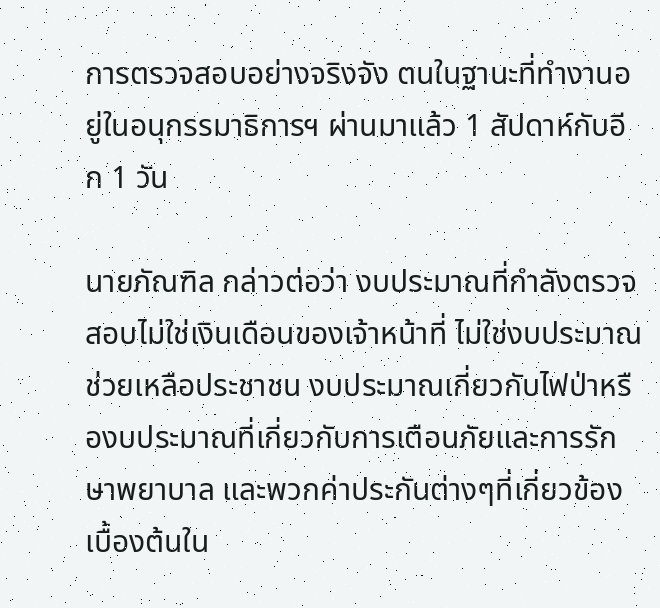การตรวจสอบอย่างจริงจัง ตนในฐานะที่ทำงานอยู่ในอนุกรรมาธิการฯ ผ่านมาแล้ว 1 สัปดาห์กับอีก 1 วัน

นายภัณฑิล กล่าวต่อว่า งบประมาณที่กำลังตรวจสอบไม่ใช่เงินเดือนของเจ้าหน้าที่ ไม่ใช่งบประมาณช่วยเหลือประชาชน งบประมาณเกี่ยวกับไฟป่าหรืองบประมาณที่เกี่ยวกับการเตือนภัยและการรักษาพยาบาล และพวกค่าประกันต่างๆที่เกี่ยวข้อง เบื้องต้นใน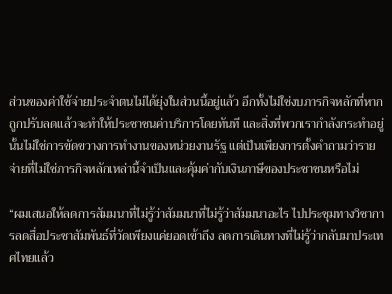ส่วนของค่าใช้จ่ายประจำตนไม่ได้ยุ่งในส่วนนี้อยู่แล้ว อีกทั้งไม่ใช่งบภารกิจหลักที่หากถูกปรับลดแล้วจะทำให้ประชาชนค่าบริการโดยทันที และสิ่งที่พวกเรากำลังกระทำอยู่นั้นไม่ใช่การขัดขวางการทำงานของหน่วยงานรัฐ แต่เป็นเพียงการตั้งคำถามว่ารายจ่ายที่ไม่ใช่ภารกิจหลักเหล่านี้จำเป็นและคุ้มค่ากับเงินภาษีของประชาชนหรือไม่

“ผมเสนอให้ลดการสัมมนาที่ไม่รู้ว่าสัมมนาที่ไม่รู้ว่าสัมมนาอะไร ไปประชุมทางวิชาการลดสื่อประชาสัมพันธ์ที่วัดเพียงแค่ยอดเข้าถึง ลดการเดินทางที่ไม่รู้ว่ากลับมาประเทศไทยแล้ว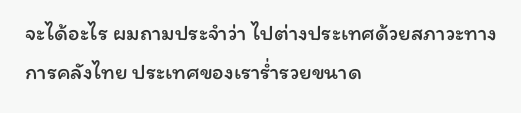จะได้อะไร ผมถามประจำว่า ไปต่างประเทศด้วยสภาวะทางการคลังไทย ประเทศของเราร่ำรวยขนาด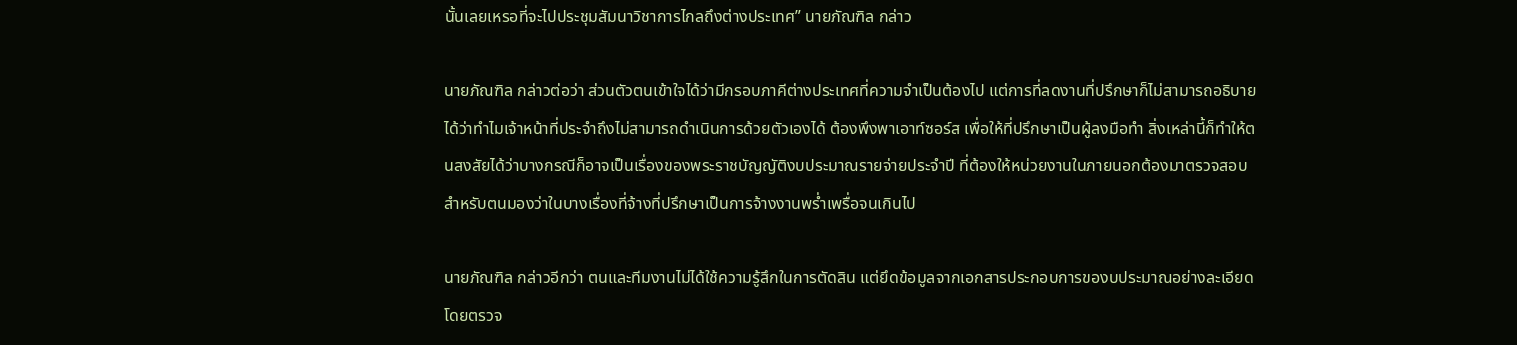นั้นเลยเหรอที่จะไปประชุมสัมนาวิชาการไกลถึงต่างประเทศ” นายภัณฑิล กล่าว

นายภัณฑิล กล่าวต่อว่า ส่วนตัวตนเข้าใจได้ว่ามีกรอบภาคีต่างประเทศที่ความจำเป็นต้องไป แต่การที่ลดงานที่ปรึกษาก็ไม่สามารถอธิบายได้ว่าทำไมเจ้าหน้าที่ประจำถึงไม่สามารถดำเนินการด้วยตัวเองได้ ต้องพึงพาเอาท์ซอร์ส เพื่อให้ที่ปรึกษาเป็นผู้ลงมือทำ สิ่งเหล่านี้ก็ทำให้ตนสงสัยได้ว่าบางกรณีก็อาจเป็นเรื่องของพระราชบัญญัติงบประมาณรายจ่ายประจำปี ที่ต้องให้หน่วยงานในภายนอกต้องมาตรวจสอบ สำหรับตนมองว่าในบางเรื่องที่จ้างที่ปรึกษาเป็นการจ้างงานพร่ำเพรื่อจนเกินไป

นายภัณฑิล กล่าวอีกว่า ตนและทีมงานไม่ได้ใช้ความรู้สึกในการตัดสิน แต่ยึดข้อมูลจากเอกสารประกอบการของบประมาณอย่างละเอียด โดยตรวจ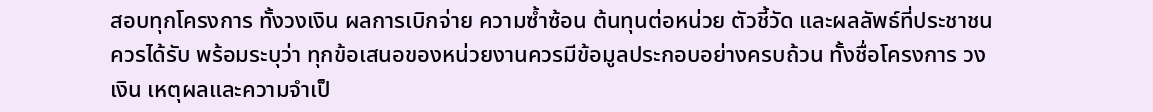สอบทุกโครงการ ทั้งวงเงิน ผลการเบิกจ่าย ความซ้ำซ้อน ต้นทุนต่อหน่วย ตัวชี้วัด และผลลัพธ์ที่ประชาชนควรได้รับ พร้อมระบุว่า ทุกข้อเสนอของหน่วยงานควรมีข้อมูลประกอบอย่างครบถ้วน ทั้งชื่อโครงการ วงเงิน เหตุผลและความจำเป็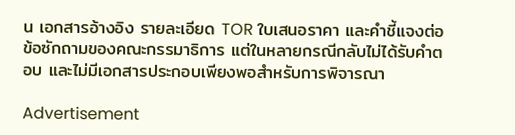น เอกสารอ้างอิง รายละเอียด TOR ใบเสนอราคา และคำชี้แจงต่อข้อซักถามของคณะกรรมาธิการ แต่ในหลายกรณีกลับไม่ได้รับคำตอบ และไม่มีเอกสารประกอบเพียงพอสำหรับการพิจารณา

Advertisement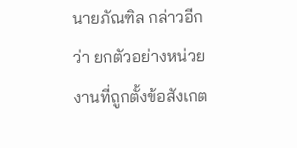นายภัณฑิล กล่าวอีกว่า ยกตัวอย่างหน่วยงานที่ถูกตั้งข้อสังเกต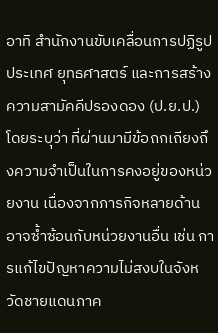อาทิ สำนักงานขับเคลื่อนการปฏิรูปประเทศ ยุทธศาสตร์ และการสร้างความสามัคคีปรองดอง (ป.ย.ป.) โดยระบุว่า ที่ผ่านมามีข้อถกเถียงถึงความจำเป็นในการคงอยู่ของหน่วยงาน เนื่องจากภารกิจหลายด้านอาจซ้ำซ้อนกับหน่วยงานอื่น เช่น การแก้ไขปัญหาความไม่สงบในจังหวัดชายแดนภาค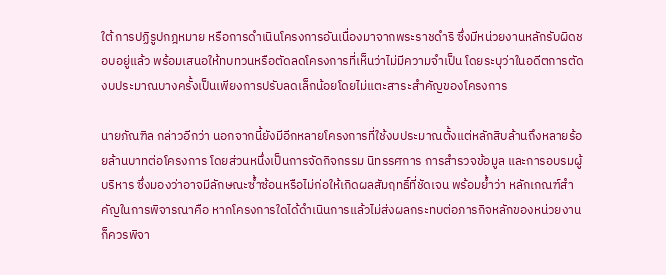ใต้ การปฏิรูปกฎหมาย หรือการดำเนินโครงการอันเนื่องมาจากพระราชดำริ ซึ่งมีหน่วยงานหลักรับผิดชอบอยู่แล้ว พร้อมเสนอให้ทบทวนหรือตัดลดโครงการที่เห็นว่าไม่มีความจำเป็น โดยระบุว่าในอดีตการตัดงบประมาณบางครั้งเป็นเพียงการปรับลดเล็กน้อยโดยไม่แตะสาระสำคัญของโครงการ

นายภัณฑิล กล่าวอีกว่า นอกจากนี้ยังมีอีกหลายโครงการที่ใช้งบประมาณตั้งแต่หลักสิบล้านถึงหลายร้อยล้านบาทต่อโครงการ โดยส่วนหนึ่งเป็นการจัดกิจกรรม นิทรรศการ การสำรวจข้อมูล และการอบรมผู้บริหาร ซึ่งมองว่าอาจมีลักษณะซ้ำซ้อนหรือไม่ก่อให้เกิดผลสัมฤทธิ์ที่ชัดเจน พร้อมย้ำว่า หลักเกณฑ์สำคัญในการพิจารณาคือ หากโครงการใดได้ดำเนินการแล้วไม่ส่งผลกระทบต่อภารกิจหลักของหน่วยงาน ก็ควรพิจา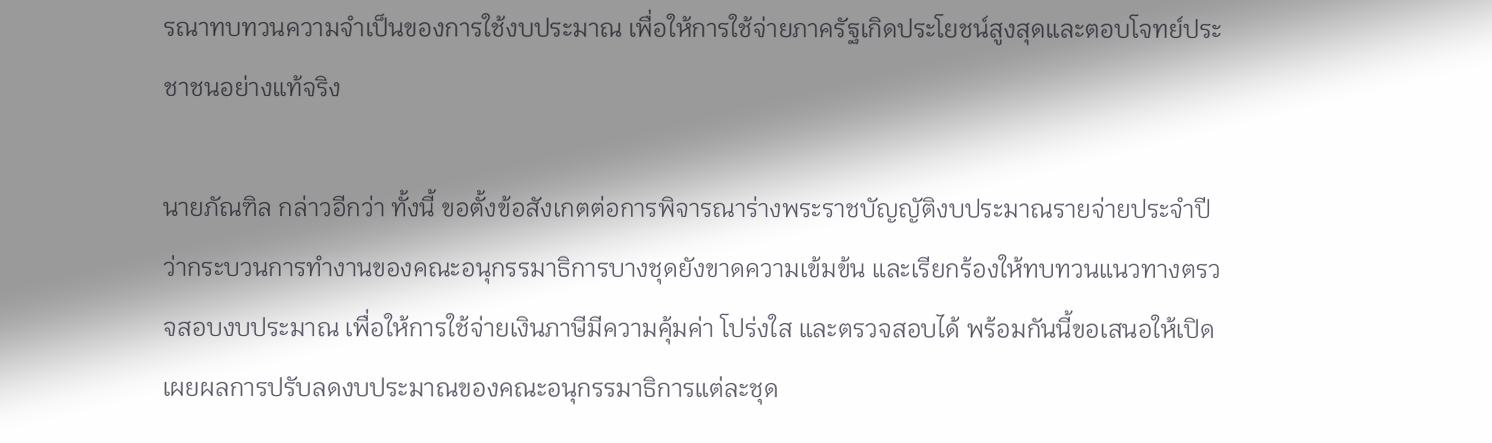รณาทบทวนความจำเป็นของการใช้งบประมาณ เพื่อให้การใช้จ่ายภาครัฐเกิดประโยชน์สูงสุดและตอบโจทย์ประชาชนอย่างแท้จริง

นายภัณฑิล กล่าวอีกว่า ทั้งนี้ ขอตั้งข้อสังเกตต่อการพิจารณาร่างพระราชบัญญัติงบประมาณรายจ่ายประจำปีว่ากระบวนการทำงานของคณะอนุกรรมาธิการบางชุดยังขาดความเข้มข้น และเรียกร้องให้ทบทวนแนวทางตรวจสอบงบประมาณ เพื่อให้การใช้จ่ายเงินภาษีมีความคุ้มค่า โปร่งใส และตรวจสอบได้ พร้อมกันนี้ขอเสนอให้เปิดเผยผลการปรับลดงบประมาณของคณะอนุกรรมาธิการแต่ละชุด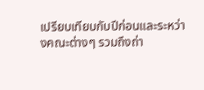เปรียบเทียบกับปีก่อนและระหว่างคณะต่างๆ รวมถึงถ่า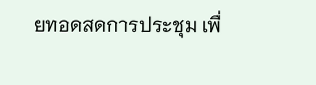ยทอดสดการประชุม เพื่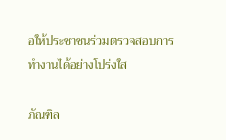อให้ประชาชนร่วมตรวจสอบการทำงานได้อย่างโปร่งใส

ภัณฑิล